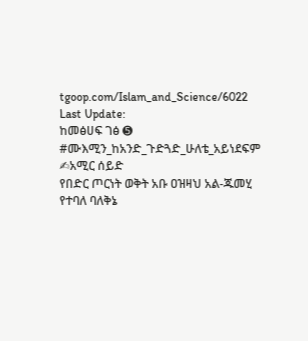tgoop.com/Islam_and_Science/6022
Last Update:
ከመፅሀፍ ገፅ ➎
#ሙእሚን_ከአንድ_ጉድጓድ_ሁለቴ_አይነደፍም
✍አሚር ሰይድ
የበድር ጦርነት ወቅት አቡ ዐዝዛህ አል-ጁመሂ የተባለ ባለቅኔ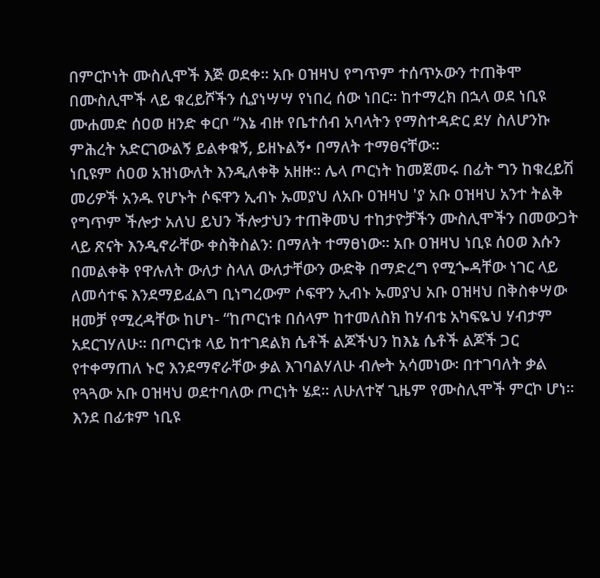በምርኮነት ሙስሊሞች እጅ ወደቀ፡፡ አቡ ዐዝዛህ የግጥም ተሰጥኦውን ተጠቅሞ በሙስሊሞች ላይ ቁረይሾችን ሲያነሣሣ የነበረ ሰው ነበር። ከተማረክ በኋላ ወደ ነቢዩ ሙሐመድ ሰዐወ ዘንድ ቀርቦ “እኔ ብዙ የቤተሰብ አባላትን የማስተዳድር ደሃ ስለሆንኩ ምሕረት አድርገውልኝ ይልቀቁኝ, ይዘኑልኝ• በማለት ተማፀናቸው፡፡
ነቢዩም ሰዐወ አዝነውለት እንዲለቀቅ አዘዙ፡፡ ሌላ ጦርነት ከመጀመሩ በፊት ግን ከቁረይሽ መሪዎች አንዱ የሆኑት ሶፍዋን ኢብኑ ኡመያህ ለአቡ ዐዝዛህ 'ያ አቡ ዐዝዛህ አንተ ትልቅ የግጥም ችሎታ አለህ ይህን ችሎታህን ተጠቅመህ ተከታዮቻችን ሙስሊሞችን በመውጋት ላይ ጽናት እንዲኖራቸው ቀስቅስልን∶ በማለት ተማፀነው፡፡ አቡ ዐዝዛህ ነቢዩ ሰዐወ እሱን በመልቀቅ የዋሉለት ውለታ ስላለ ውለታቸውን ውድቅ በማድረግ የሚጐዳቸው ነገር ላይ ለመሳተፍ እንደማይፈልግ ቢነግረውም ሶፍዋን ኢብኑ ኡመያህ አቡ ዐዝዛህ በቅስቀሣው ዘመቻ የሚረዳቸው ከሆነ- “ከጦርነቱ በሰላም ከተመለስክ ከሃብቴ አካፍዬህ ሃብታም አደርገሃለሁ፡፡ በጦርነቱ ላይ ከተገደልክ ሴቶች ልጆችህን ከእኔ ሴቶች ልጆች ጋር የተቀማጠለ ኑሮ እንደማኖራቸው ቃል እገባልሃለሁ ብሎት አሳመነው፡ በተገባለት ቃል የጓጓው አቡ ዐዝዛህ ወደተባለው ጦርነት ሄደ። ለሁለተኛ ጊዜም የሙስሊሞች ምርኮ ሆነ፡፡ እንደ በፊቱም ነቢዩ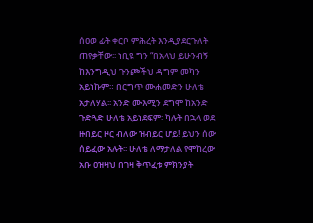ሰዐወ ፊት ቀርቦ ምሕረት እንዲያደርጉለት ጠየቃቸው፡፡ ነቢዩ ግን “በአላህ ይሁንብኝ ከእንግዲህ ጉንጮችህ ዳግም መካን አይነኩም። በርግጥ ሙሐመድን ሁለቴ አታለሃል፡፡ አንድ ሙእሚን ደግሞ ከአንድ ጉድጓድ ሁለቴ አይነደፍም፡ ካሉት በኋላ ወደ ዙበይር ዞር ብለው ዝብይር ሆይ! ይህን ሰው ሰይፈው አሉት፡፡ ሁለቴ ለማታለል የሞከረው አቡ ዐዝዛህ በገዛ ቅጥፈቱ ምክንያት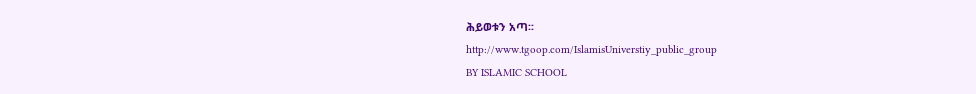ሕይወቱን አጣ፡፡
http://www.tgoop.com/IslamisUniverstiy_public_group
BY ISLAMIC SCHOOL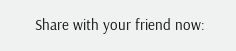Share with your friend now: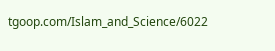tgoop.com/Islam_and_Science/6022